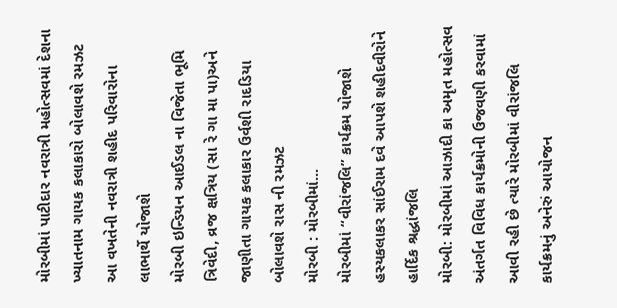મોરબીમાં પાટીદાર નવરાત્રી મહોત્સવમાં દેશના ખ્યાતનામ ગાયક કલાકારો બોલાવશે રમઝટ
આ વખતેની નવરાત્રી શહીદ પરિવારોના લાભાર્થે યોજાશે
મોરબી ઇન્ડિયન આઈડલ ના વિજેતા ભૂમિ ત્રિવેદી, વ્રજ ક્ષત્રિય (સા રે ગા મા પા)અને જાણીતા ગાયક કલાકાર ઉર્વશી રાદડિયા બોલાવશે રાસ ની રમઝટ
મોરબી : મોરબીમાં...
મોરબીમાં “વીરાંજલિ” કાર્યક્રમ યોજાશે હસ્યકલાકર સાંઈરામ દવે આપશે શહીદવીરોને હાર્દિક શ્રદ્ધાંજલિ
મોરબી: મોરબીમાં આઝાદી કા અમૃત મહોત્સવ અંતર્ગત વિવિધ કાર્યક્રમોની ઉજવણી કરવામાં આવી રહી છે ત્યારે મોરબીમાં વીરાંજલિ કાર્યક્રમનું અનેરું આયોજન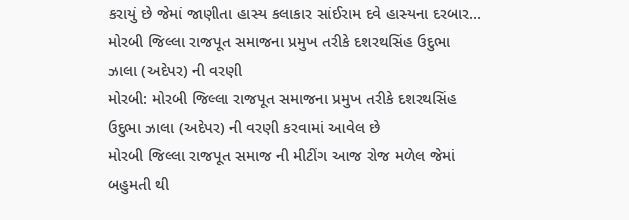કરાયું છે જેમાં જાણીતા હાસ્ય કલાકાર સાંઈરામ દવે હાસ્યના દરબાર...
મોરબી જિલ્લા રાજપૂત સમાજના પ્રમુખ તરીકે દશરથસિંહ ઉદુભા ઝાલા (અદેપર) ની વરણી
મોરબી: મોરબી જિલ્લા રાજપૂત સમાજના પ્રમુખ તરીકે દશરથસિંહ ઉદુભા ઝાલા (અદેપર) ની વરણી કરવામાં આવેલ છે
મોરબી જિલ્લા રાજપૂત સમાજ ની મીટીંગ આજ રોજ મળેલ જેમાં બહુમતી થી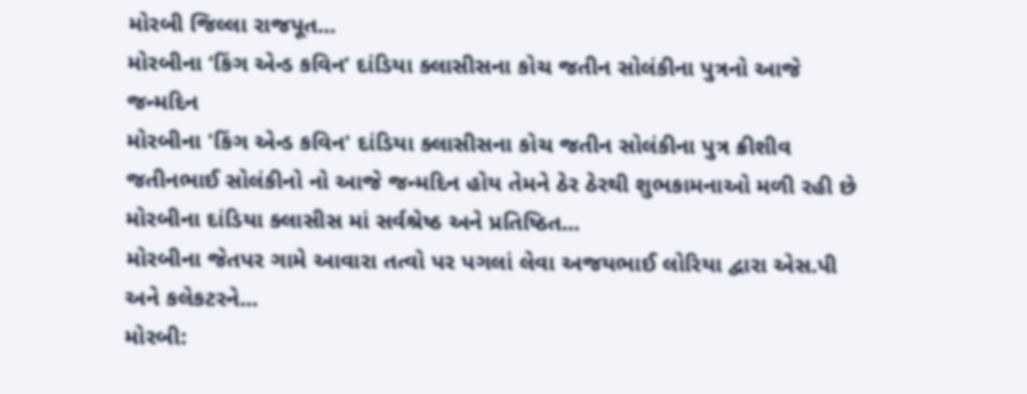મોરબી જિલ્લા રાજપૂત...
મોરબીના ‘કિંગ એન્ડ કવિન’ દાંડિયા ક્લાસીસના કોચ જતીન સોલંકીના પુત્રનો આજે જન્મદિન
મોરબીના 'કિંગ એન્ડ કવિન' દાંડિયા ક્લાસીસના કોચ જતીન સોલંકીના પુત્ર ક્રીશીવ જતીનભાઈ સોલંકીનો નો આજે જન્મદિન હોય તેમને ઠેર ઠેરથી શુભકામનાઓ મળી રહી છે
મોરબીના દાંડિયા ક્લાસીસ માં સર્વશ્રેષ્ઠ અને પ્રતિષ્ઠિત...
મોરબીના જેતપર ગામે આવારા તત્વો પર પગલાં લેવા અજયભાઈ લોરિયા દ્વારા એસ.પી અને કલેકટરને...
મોરબી: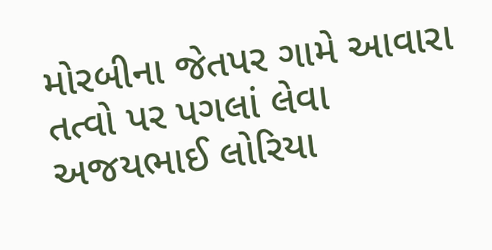મોરબીના જેતપર ગામે આવારા તત્વો પર પગલાં લેવા અજયભાઈ લોરિયા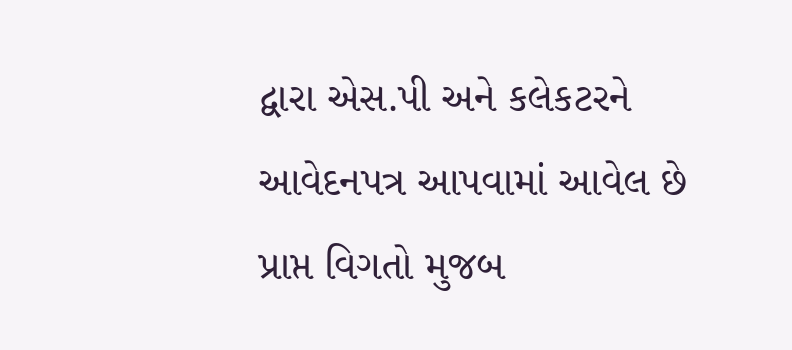દ્વારા એસ.પી અને કલેકટરને આવેદનપત્ર આપવામાં આવેલ છે
પ્રાપ્ત વિગતો મુજબ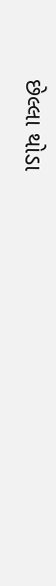છેલ્લા થોડા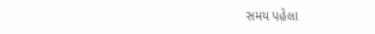સમય પહેલા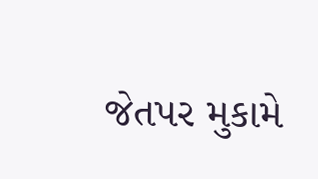જેતપર મુકામે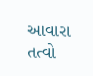આવારા તત્વો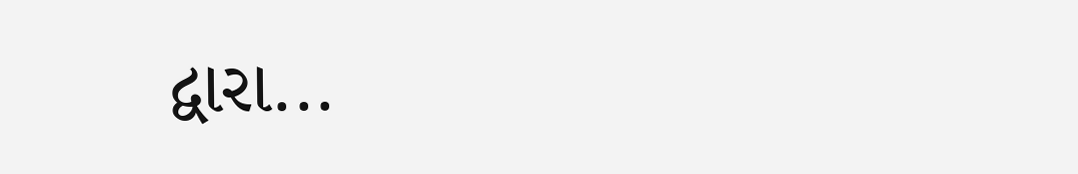દ્વારા...